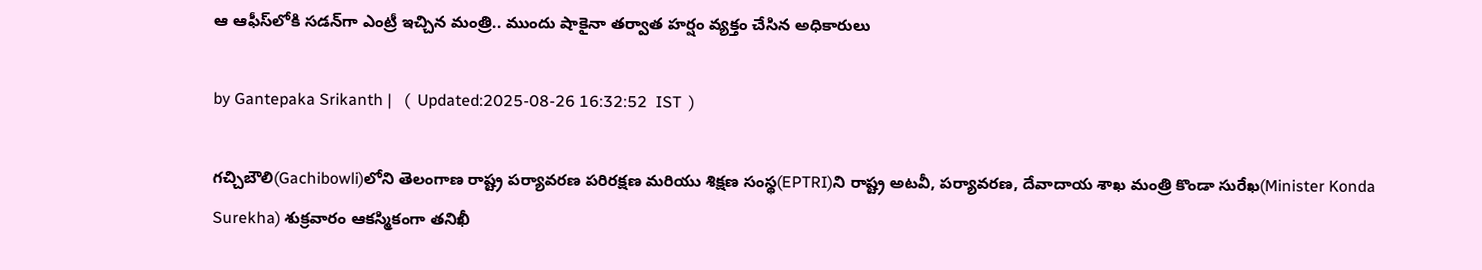ఆ ఆఫీస్‌లోకి సడన్‌గా ఎంట్రీ ఇచ్చిన మంత్రి.. ముందు షాకైనా తర్వాత హర్షం వ్యక్తం చేసిన అధికారులు

by Gantepaka Srikanth |   (  Updated:2025-08-26 16:32:52  IST  )

గచ్చిబౌలి(Gachibowli)లోని తెలంగాణ రాష్ట్ర పర్యావరణ పరిరక్షణ మరియు శిక్షణ సంస్థ(EPTRI)ని రాష్ట్ర అట‌వీ, ప‌ర్యావ‌ర‌ణ, దేవాదాయ శాఖ మంత్రి కొండా సురేఖ(Minister Konda Surekha) శుక్రవారం ఆకస్మికంగా తనిఖీ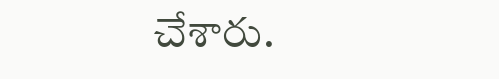చేశారు.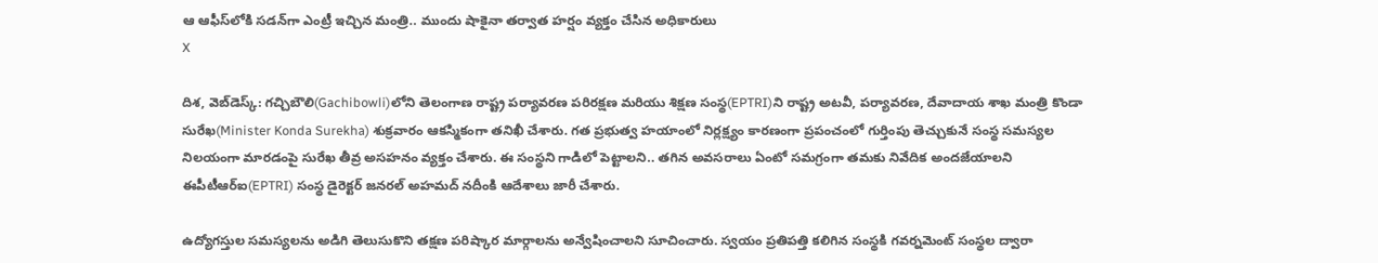ఆ ఆఫీస్‌లోకి సడన్‌గా ఎంట్రీ ఇచ్చిన మంత్రి.. ముందు షాకైనా తర్వాత హర్షం వ్యక్తం చేసిన అధికారులు
X

దిశ, వెబ్‌డెస్క్: గచ్చిబౌలి(Gachibowli)లోని తెలంగాణ రాష్ట్ర పర్యావరణ పరిరక్షణ మరియు శిక్షణ సంస్థ(EPTRI)ని రాష్ట్ర అట‌వీ, ప‌ర్యావ‌ర‌ణ, దేవాదాయ శాఖ మంత్రి కొండా సురేఖ(Minister Konda Surekha) శుక్రవారం ఆకస్మికంగా తనిఖీ చేశారు. గత ప్రభుత్వ హయాంలో నిర్లక్ష్యం కారణంగా ప్రపంచంలో గుర్తింపు తెచ్చుకునే సంస్థ సమస్యల నిలయంగా మారడంపై సురేఖ తీవ్ర అసహనం వ్యక్తం చేశారు. ఈ సంస్థని గాడిలో పెట్టాలని.. త‌గిన అవ‌స‌రాలు ఏంటో స‌మ‌గ్రంగా త‌మ‌కు నివేదిక అంద‌జేయాల‌ని ఈపీటీఆర్ఐ(EPTRI) సంస్థ డైరెక్టర్ జనరల్ అహమద్ నదీంకి ఆదేశాలు జారీ చేశారు.

ఉద్యోగస్తుల సమస్యలను అడిగి తెలుసుకొని తక్షణ పరిష్కార మార్గాలను అన్వేషించాల‌ని సూచించారు. స్వయం ప్రతిపత్తి కలిగిన సంస్థకి గవర్నమెంట్ సంస్థల ద్వారా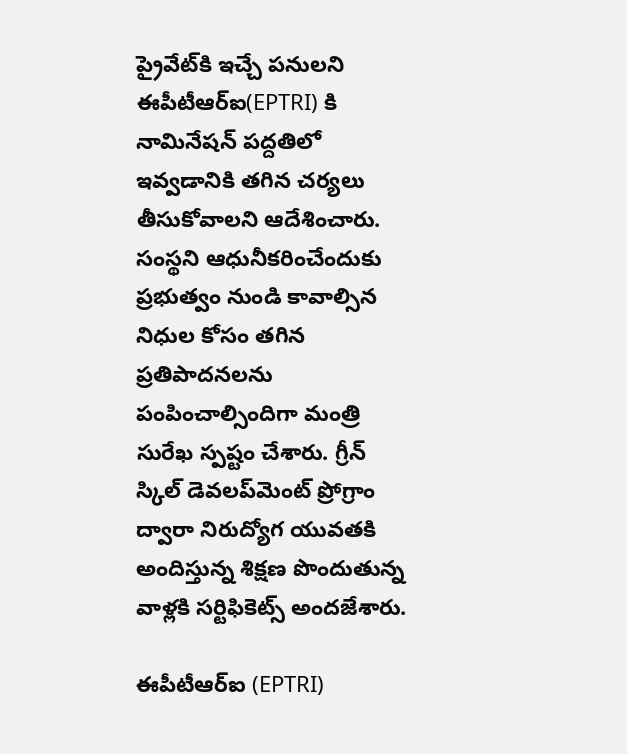ప్రైవేట్‌కి ఇచ్చే పనులని ఈపీటీఆర్ఐ(EPTRI) కి నామినేషన్ పద్దతిలో ఇవ్వడానికి తగిన చర్యలు తీసుకోవాలని ఆదేశించారు. సంస్థని ఆధునీకరించేందుకు ప్రభుత్వం నుండి కావాల్సిన నిధుల కోసం తగిన ప్రతిపాదనలను పంపించాల్సిందిగా మంత్రి సురేఖ స్ప‌ష్టం చేశారు. గ్రీన్ స్కిల్ డెవ‌ల‌ప్‌మెంట్ ప్రోగ్రాం ద్వారా నిరుద్యోగ యువతకి అందిస్తున్న శిక్షణ పొందుతున్న వాళ్లకి సర్టిఫికెట్స్ అంద‌జేశారు.

ఈపీటీఆర్ఐ (EPTRI)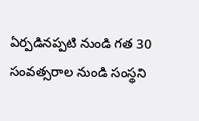ఏర్పడినప్పటి నుండి గత 30 సంవత్సరాల నుండి సంస్థని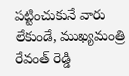పట్టించుకునే వారు లేకుండే, ముఖ్యమంత్రి రేవంత్ రెడ్డి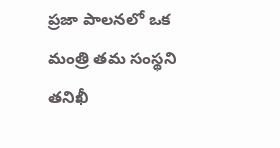ప్రజా పాలనలో ఒక మంత్రి తమ సంస్థని తనిఖీ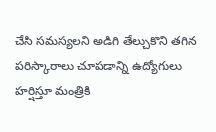చేసి సమస్యలని అడిగి తేల్చుకొని తగిన పరిస్కారాలు చూపడాన్ని ఉద్యోగులు హర్షిస్తూ మంత్రికి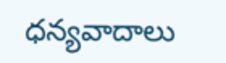ధన్యవాదాలు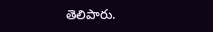తెలిపారు.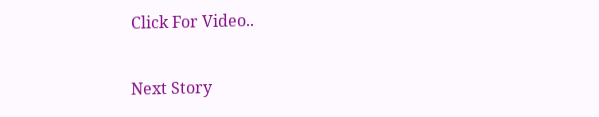Click For Video..

Next Story